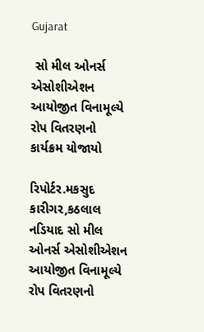Gujarat

 સો મીલ ઓનર્સ એસોશીએશન આયોજીત વિનામૂલ્‍યે રોપ વિતરણનો કાર્યક્રમ યોજાયો

રિપોર્ટર.મકસુદ કારીગર,કઠલાલ
નડિયાદ સો મીલ ઓનર્સ એસોશીએશન આયોજીત વિનામૂલ્‍યે રોપ વિતરણનો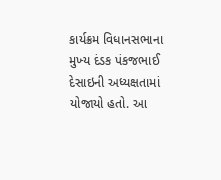કાર્યક્રમ વિધાનસભાના મુખ્‍ય દંડક પંકજભાઈ દેસાઇની અધ્યક્ષતામાં યોજાયો હતો. આ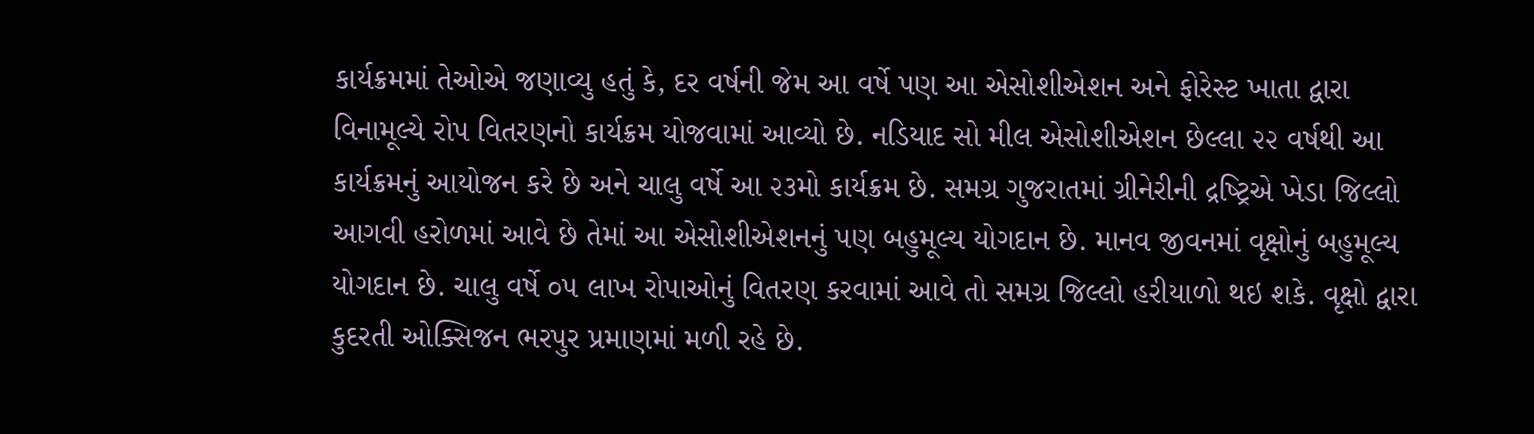કાર્યક્રમમાં તેઓએ જણાવ્‍યુ હતું કે, દર વર્ષની જેમ આ વર્ષે પણ આ એસોશીએશન અને ફોરેસ્‍ટ ખાતા દ્વારા વિનામૂલ્‍યે રોપ વિતરણનો કાર્યક્રમ યોજવામાં આવ્‍યો છે. નડિયાદ સો મીલ એસોશીએશન છેલ્‍લા ૨૨ વર્ષથી આ કાર્યક્રમનું આયોજન કરે છે અને ચાલુ વર્ષે આ ૨૩મો કાર્યક્રમ છે. સમગ્ર ગુજરાતમાં ગ્રીનેરીની દ્રષ્‍ટ્રિએ ખેડા જિલ્‍લો આગવી હરોળમાં આવે છે તેમાં આ એસોશીએશનનું પણ બહુમૂલ્‍ય યોગદાન છે. માનવ જીવનમાં વૃક્ષોનું બહુમૂલ્‍ય યોગદાન છે. ચાલુ વર્ષે ૦૫ લાખ રોપાઓનું વિતરણ કરવામાં આવે તો સમગ્ર જિલ્‍લો હરીયાળો થઇ શકે. વૃક્ષો દ્વારા કુદરતી ઓક્સિજન ભરપુર પ્રમાણમાં મળી રહે છે.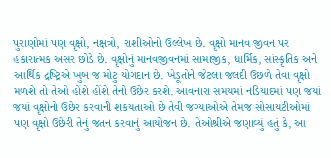પુરાણોમાં પણ વૃક્ષો, નક્ષત્રો, રાશીઓનો ઉલ્‍લેખ છે. વૃક્ષો માનવ જીવન પર હકારાત્‍મક અસર છોડે છે. વૃક્ષોનું માનવજીવનમાં સામાજીક, ધાર્મિક, સાંસ્‍કૃતિક અને આર્થિક દ્રષ્‍ટ્રિએ ખુબ જ મોટુ યોગદાન છે. ખેડૂતોને જેટલા જલદી ઉછળે તેવા વૃક્ષો મળશે તો તેઓ હોંશે હોંશે તેનો ઉછેર કરશે. આવનારા સમયમાં નડિયાદમાં પણ જયાં જયાં વૃક્ષોનો ઉછેર કરવાની શકયતાઓ છે તેવી જગ્‍યાઓએ તેમજ સોસાયટીઓમાં પણ વૃક્ષો ઉછેરી તેનું જતન કરવાનું આયોજન છે. તેઓશ્રીએ જણાવ્યું હતું કે, આ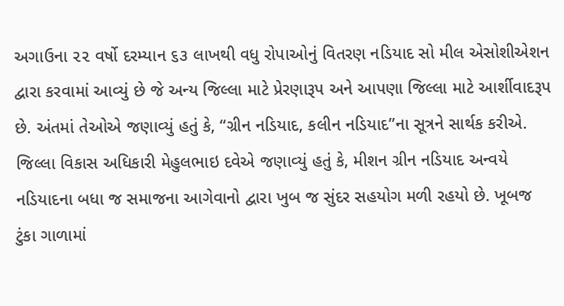અગાઉના ૨૨ વર્ષો દરમ્યાન ૬૩ લાખથી વધુ રોપાઓનું વિતરણ નડિયાદ સો મીલ એસોશીએશન દ્વારા કરવામાં આવ્યું છે જે અન્ય જિલ્લા માટે પ્રેરણારૂપ અને આપણા જિલ્લા માટે આર્શીવાદરૂપ છે. અંતમાં તેઓએ જણાવ્‍યું હતું કે, “ગ્રીન નડિયાદ, કલીન નડિયાદ”ના સૂત્રને સાર્થક કરીએ.
જિલ્લા વિકાસ અધિકારી મેહુલભાઇ દવેએ જણાવ્‍યું હતું કે, મીશન ગ્રીન નડિયાદ અન્‍વયે નડિયાદના બધા જ સમાજના આગેવાનો દ્વારા ખુબ જ સુંદર સહયોગ મળી રહયો છે. ખૂબજ ટુંકા ગાળામાં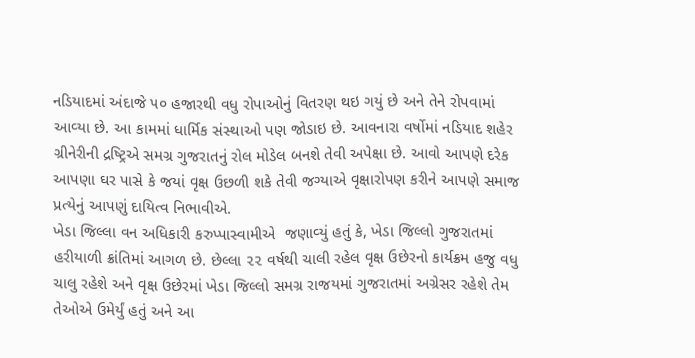નડિયાદમાં અંદાજે ૫૦ હજારથી વધુ રોપાઓનું વિતરણ થઇ ગયું છે અને તેને રોપવામાં આવ્‍યા છે. આ કામમાં ધાર્મિક સંસ્‍થાઓ પણ જોડાઇ છે. આવનારા વર્ષોમાં નડિયાદ શહેર ગ્રીનેરીની દ્રષ્‍ટ્રિએ સમગ્ર ગુજરાતનું રોલ મોડેલ બનશે તેવી અપેક્ષા છે. આવો આપણે દરેક આપણા ઘર પાસે કે જયાં વૃક્ષ ઉછળી શકે તેવી જગ્‍યાએ વૃક્ષારોપણ કરીને આપણે સમાજ પ્રત્‍યેનું આપણું દાયિત્‍વ નિભાવીએ.
ખેડા જિલ્‍લા વન અધિકારી કરુપ્‍પાસ્‍વામીએ  જણાવ્‍યું હતું કે, ખેડા જિલ્‍લો ગુજરાતમાં હરીયાળી ક્રાંતિમાં આગળ છે. છેલ્‍લા ૨૨ વર્ષથી ચાલી રહેલ વૃક્ષ ઉછેરનો કાર્યક્રમ હજુ વધુ ચાલુ રહેશે અને વૃક્ષ ઉછેરમાં ખેડા જિલ્‍લો સમગ્ર રાજયમાં ગુજરાતમાં અગ્રેસર રહેશે તેમ તેઓએ ઉમેર્યું હતું અને આ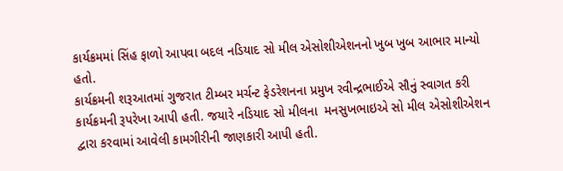કાર્યક્રમમાં સિંહ ફાળો આપવા બદલ નડિયાદ સો મીલ એસોશીએશનનો ખુબ ખુબ આભાર માન્‍યો હતો.
કાર્યક્રમની શરૂઆતમાં ગુજરાત ટીમ્બર મર્ચન્‍ટ ફેડરેશનના પ્રમુખ રવીન્દ્રભાઈએ સૌનું સ્‍વાગત કરી કાર્યક્રમની રૂપરેખા આપી હતી. જયારે નડિયાદ સો મીલના  મનસુખભાઇએ સો મીલ એસોશીએશન દ્વારા કરવામાં આવેલી કામગીરીની જાણકારી આપી હતી.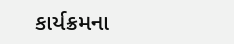કાર્યક્રમના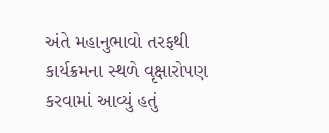અંતે મહાનુભાવો તરફથી કાર્યક્રમના સ્‍થળે વૃક્ષારોપણ કરવામાં આવ્‍યું હતું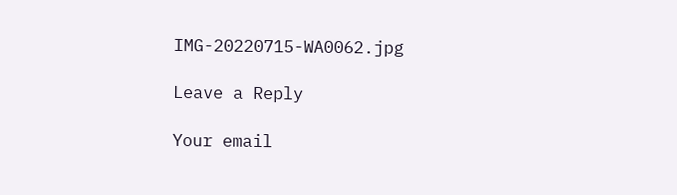IMG-20220715-WA0062.jpg

Leave a Reply

Your email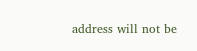address will not be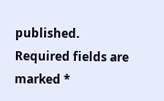published. Required fields are marked *